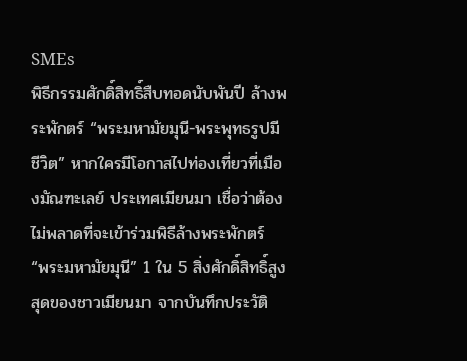SMEs
พิธีกรรมศักดิ์สิทธิ์สืบทอดนับพันปี ล้างพระพักตร์ “พระมหามัยมุนี-พระพุทธรูปมีชีวิต” หากใครมีโอกาสไปท่องเที่ยวที่เมืองมัณฑะเลย์ ประเทศเมียนมา เชื่อว่าต้องไม่พลาดที่จะเข้าร่วมพิธีล้างพระพักตร์ “พระมหามัยมุนี” 1 ใน 5 สิ่งศักดิ์สิทธิ์สูงสุดของชาวเมียนมา จากบันทึกประวัติ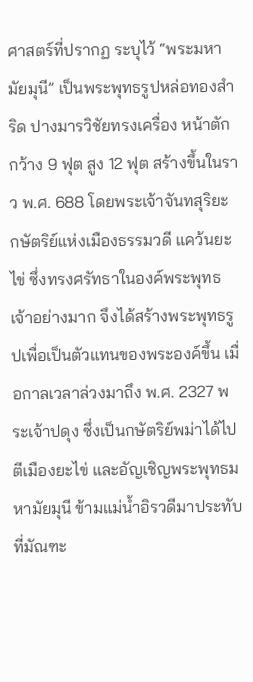ศาสตร์ที่ปรากฏ ระบุไว้ “พระมหามัยมุนี” เป็นพระพุทธรูปหล่อทองสำริด ปางมารวิชัยทรงเครื่อง หน้าตักกว้าง 9 ฟุต สูง 12 ฟุต สร้างขึ้นในราว พ.ศ. 688 โดยพระเจ้าจันทสุริยะ กษัตริย์แห่งเมืองธรรมวดี แคว้นยะไข่ ซึ่งทรงศรัทธาในองค์พระพุทธเจ้าอย่างมาก จึงได้สร้างพระพุทธรูปเพื่อเป็นตัวแทนของพระองค์ขึ้น เมื่อกาลเวลาล่วงมาถึง พ.ศ. 2327 พระเจ้าปดุง ซึ่งเป็นกษัตริย์พม่าได้ไปตีเมืองยะไข่ และอัญเชิญพระพุทธมหามัยมุนี ข้ามแม่น้ำอิรวดีมาประทับที่มัณฑะ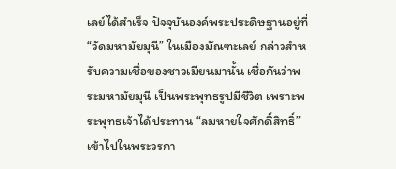เลย์ได้สำเร็จ ปัจจุบันองค์พระประดิษฐานอยู่ที่ “วัดมหามัยมุนี” ในเมืองมัณฑะเลย์ กล่าวสำหรับความเชื่อของชาวเมียนมานั้น เชื่อกันว่าพระมหามัยมุนี เป็นพระพุทธรูปมีชีวิต เพราะพระพุทธเจ้าได้ประทาน “ลมหายใจศักดิ์สิทธิ์”เข้าไปในพระวรกา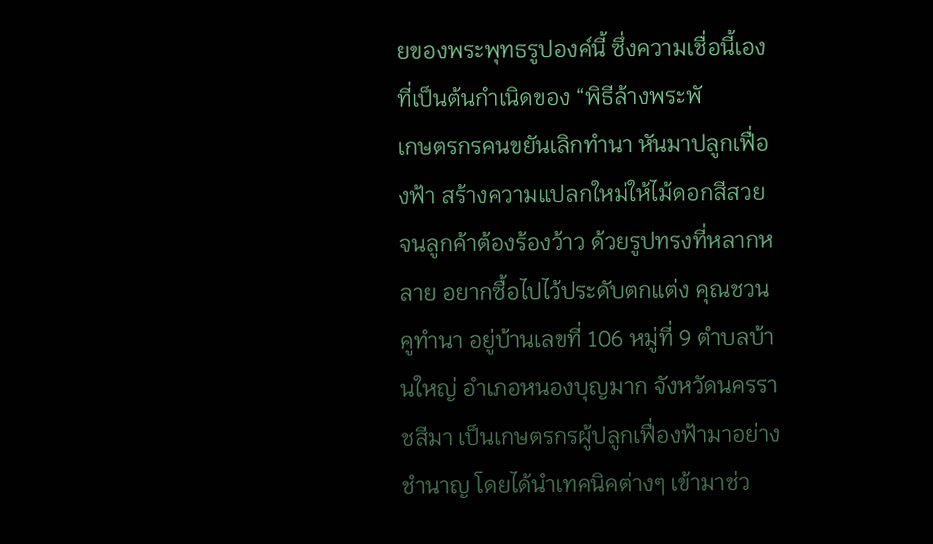ยของพระพุทธรูปองค์นี้ ซึ่งความเชื่อนี้เอง ที่เป็นต้นกำเนิดของ “พิธีล้างพระพั
เกษตรกรคนขยันเลิกทำนา หันมาปลูกเฟื่องฟ้า สร้างความแปลกใหม่ให้ไม้ดอกสีสวย จนลูกค้าต้องร้องว้าว ด้วยรูปทรงที่หลากหลาย อยากซื้อไปไว้ประดับตกแต่ง คุณชวน คูทำนา อยู่บ้านเลขที่ 106 หมู่ที่ 9 ตำบลบ้านใหญ่ อำเภอหนองบุญมาก จังหวัดนครราชสีมา เป็นเกษตรกรผู้ปลูกเฟื่องฟ้ามาอย่างชำนาญ โดยได้นำเทคนิคต่างๆ เข้ามาช่ว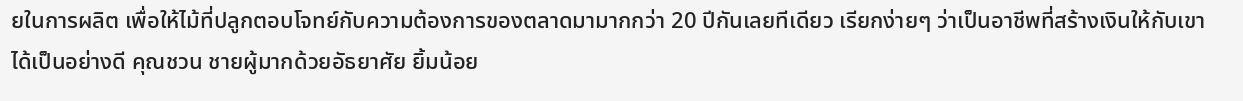ยในการผลิต เพื่อให้ไม้ที่ปลูกตอบโจทย์กับความต้องการของตลาดมามากกว่า 20 ปีกันเลยทีเดียว เรียกง่ายๆ ว่าเป็นอาชีพที่สร้างเงินให้กับเขาได้เป็นอย่างดี คุณชวน ชายผู้มากด้วยอัธยาศัย ยิ้มน้อย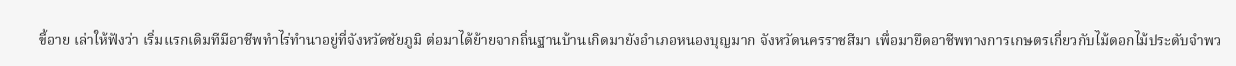ขี้อาย เล่าให้ฟังว่า เริ่มแรกเดิมทีมีอาชีพทำไร่ทำนาอยู่ที่จังหวัดชัยภูมิ ต่อมาได้ย้ายจากถิ่นฐานบ้านเกิดมายังอำเภอหนองบุญมาก จังหวัดนครราชสีมา เพื่อมายึดอาชีพทางการเกษตรเกี่ยวกับไม้ดอกไม้ประดับจำพว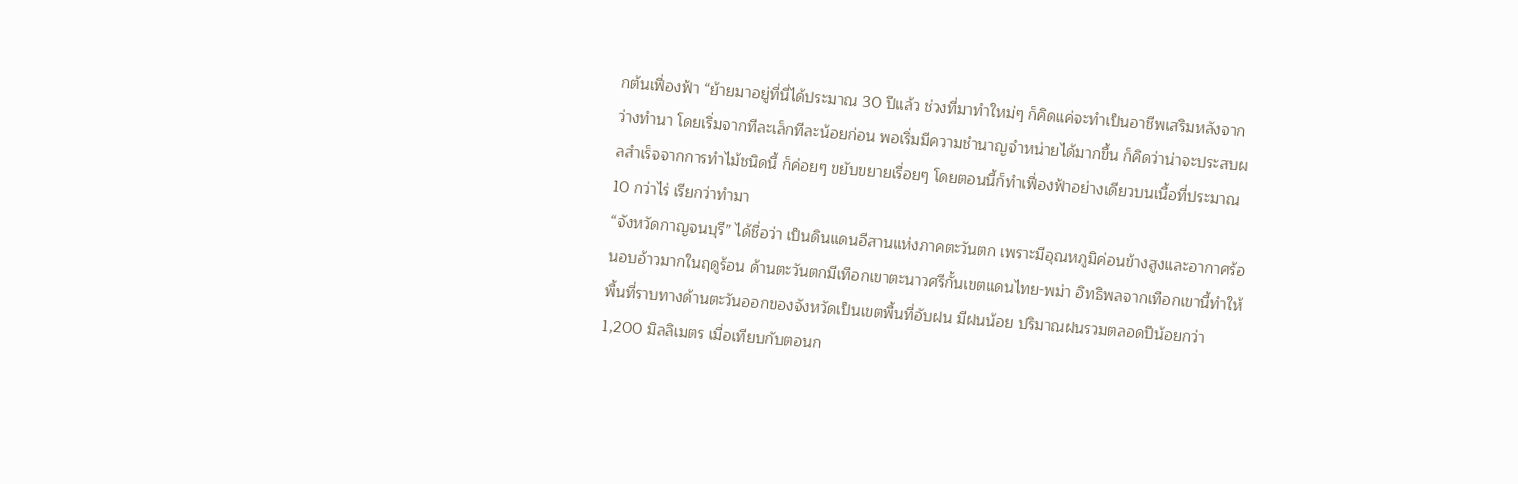กต้นเฟื่องฟ้า “ย้ายมาอยู่ที่นี่ได้ประมาณ 30 ปีแล้ว ช่วงที่มาทำใหม่ๆ ก็คิดแค่จะทำเป็นอาชีพเสริมหลังจากว่างทำนา โดยเริ่มจากทีละเล็กทีละน้อยก่อน พอเริ่มมีความชำนาญจำหน่ายได้มากขึ้น ก็คิดว่าน่าจะประสบผลสำเร็จจากการทำไม้ชนิดนี้ ก็ค่อยๆ ขยับขยายเรื่อยๆ โดยตอนนี้ก็ทำเฟื่องฟ้าอย่างเดียวบนเนื้อที่ประมาณ 10 กว่าไร่ เรียกว่าทำมา
“จังหวัดกาญจนบุรี” ได้ชื่อว่า เป็นดินแดนอีสานแห่งภาคตะวันตก เพราะมีอุณหภูมิค่อนข้างสูงและอากาศร้อนอบอ้าวมากในฤดูร้อน ด้านตะวันตกมีเทือกเขาตะนาวศรีกั้นเขตแดนไทย-พม่า อิทธิพลจากเทือกเขานี้ทำให้พื้นที่ราบทางด้านตะวันออกของจังหวัดเป็นเขตพื้นที่อับฝน มีฝนน้อย ปริมาณฝนรวมตลอดปีน้อยกว่า 1,200 มิลลิเมตร เมื่อเทียบกับตอนก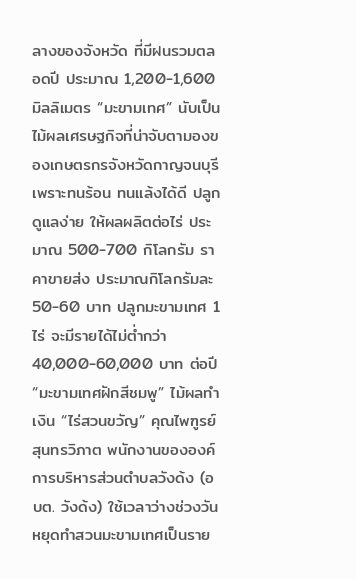ลางของจังหวัด ที่มีฝนรวมตลอดปี ประมาณ 1,200-1,600 มิลลิเมตร “มะขามเทศ” นับเป็นไม้ผลเศรษฐกิจที่น่าจับตามองของเกษตรกรจังหวัดกาญจนบุรี เพราะทนร้อน ทนแล้งได้ดี ปลูกดูแลง่าย ให้ผลผลิตต่อไร่ ประมาณ 500-700 กิโลกรัม ราคาขายส่ง ประมาณกิโลกรัมละ 50-60 บาท ปลูกมะขามเทศ 1 ไร่ จะมีรายได้ไม่ต่ำกว่า 40,000-60,000 บาท ต่อปี “มะขามเทศฝักสีชมพู” ไม้ผลทำเงิน “ไร่สวนขวัญ” คุณไพฑูรย์ สุนทรวิภาต พนักงานขององค์การบริหารส่วนตำบลวังด้ง (อบต. วังด้ง) ใช้เวลาว่างช่วงวันหยุดทำสวนมะขามเทศเป็นราย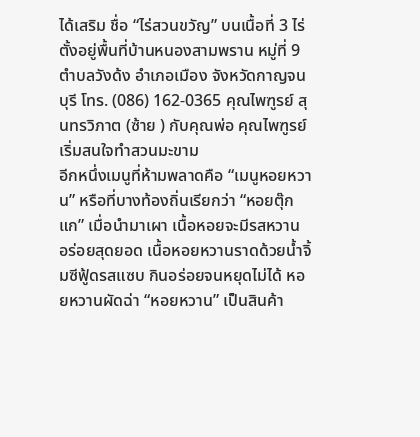ได้เสริม ชื่อ “ไร่สวนขวัญ” บนเนื้อที่ 3 ไร่ ตั้งอยู่พื้นที่บ้านหนองสามพราน หมู่ที่ 9 ตำบลวังด้ง อำเภอเมือง จังหวัดกาญจนบุรี โทร. (086) 162-0365 คุณไพฑูรย์ สุนทรวิภาต (ซ้าย ) กับคุณพ่อ คุณไพฑูรย์ เริ่มสนใจทำสวนมะขาม
อีกหนึ่งเมนูที่ห้ามพลาดคือ “เมนูหอยหวาน” หรือที่บางท้องถิ่นเรียกว่า “หอยตุ๊กแก” เมื่อนำมาเผา เนื้อหอยจะมีรสหวาน อร่อยสุดยอด เนื้อหอยหวานราดด้วยน้ำจิ้มซีฟู้ดรสแซบ กินอร่อยจนหยุดไม่ได้ หอยหวานผัดฉ่า “หอยหวาน” เป็นสินค้า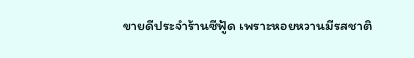ขายดีประจำร้านซีฟู้ด เพราะหอยหวานมีรสชาติ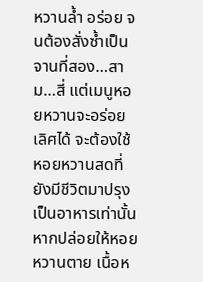หวานล้ำ อร่อย จนต้องสั่งซ้ำเป็นจานที่สอง…สาม…สี่ แต่เมนูหอยหวานจะอร่อยเลิศได้ จะต้องใช้หอยหวานสดที่ยังมีชีวิตมาปรุงเป็นอาหารเท่านั้น หากปล่อยให้หอยหวานตาย เนื้อห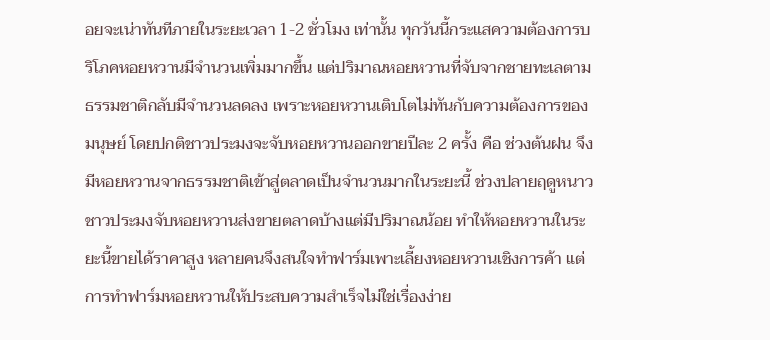อยจะเน่าทันทีภายในระยะเวลา 1-2 ชั่วโมง เท่านั้น ทุกวันนี้กระแสความต้องการบริโภคหอยหวานมีจำนวนเพิ่มมากขึ้น แต่ปริมาณหอยหวานที่จับจากชายทะเลตามธรรมชาติกลับมีจำนวนลดลง เพราะหอยหวานเติบโตไม่ทันกับความต้องการของมนุษย์ โดยปกติชาวประมงจะจับหอยหวานออกขายปีละ 2 ครั้ง คือ ช่วงต้นฝน จึงมีหอยหวานจากธรรมชาติเข้าสู่ตลาดเป็นจำนวนมากในระยะนี้ ช่วงปลายฤดูหนาว ชาวประมงจับหอยหวานส่งขายตลาดบ้างแต่มีปริมาณน้อย ทำให้หอยหวานในระยะนี้ขายได้ราคาสูง หลายคนจึงสนใจทำฟาร์มเพาะเลี้ยงหอยหวานเชิงการค้า แต่การทำฟาร์มหอยหวานให้ประสบความสำเร็จไม่ใช่เรื่องง่าย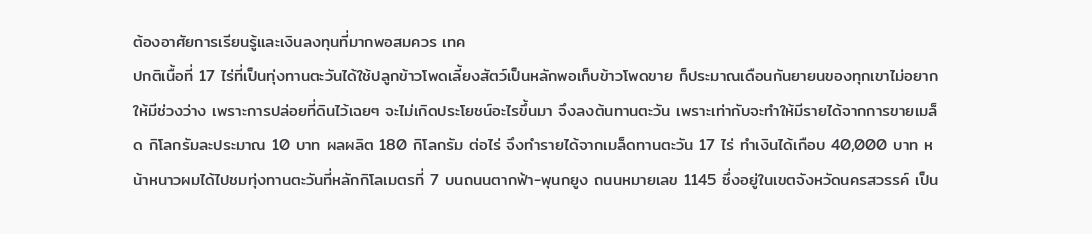ต้องอาศัยการเรียนรู้และเงินลงทุนที่มากพอสมควร เทค
ปกติเนื้อที่ 17 ไร่ที่เป็นทุ่งทานตะวันได้ใช้ปลูกข้าวโพดเลี้ยงสัตว์เป็นหลักพอเก็บข้าวโพดขาย ก็ประมาณเดือนกันยายนของทุกเขาไม่อยากให้มีช่วงว่าง เพราะการปล่อยที่ดินไว้เฉยๆ จะไม่เกิดประโยชน์อะไรขึ้นมา จึงลงต้นทานตะวัน เพราะเท่ากับจะทำให้มีรายได้จากการขายเมล็ด กิโลกรัมละประมาณ 10 บาท ผลผลิต 180 กิโลกรัม ต่อไร่ จึงทำรายได้จากเมล็ดทานตะวัน 17 ไร่ ทำเงินได้เกือบ 40,000 บาท หน้าหนาวผมได้ไปชมทุ่งทานตะวันที่หลักกิโลเมตรที่ 7 บนถนนตากฟ้า-พุนกยูง ถนนหมายเลข 1145 ซึ่งอยู่ในเขตจังหวัดนครสวรรค์ เป็น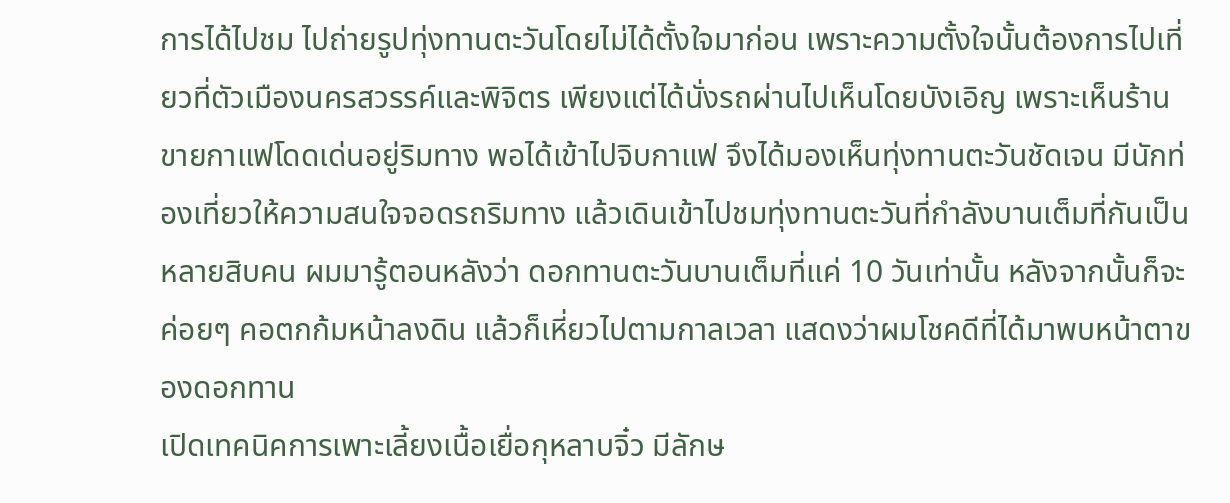การได้ไปชม ไปถ่ายรูปทุ่งทานตะวันโดยไม่ได้ตั้งใจมาก่อน เพราะความตั้งใจนั้นต้องการไปเที่ยวที่ตัวเมืองนครสวรรค์และพิจิตร เพียงแต่ได้นั่งรถผ่านไปเห็นโดยบังเอิญ เพราะเห็นร้านขายกาแฟโดดเด่นอยู่ริมทาง พอได้เข้าไปจิบกาแฟ จึงได้มองเห็นทุ่งทานตะวันชัดเจน มีนักท่องเที่ยวให้ความสนใจจอดรถริมทาง แล้วเดินเข้าไปชมทุ่งทานตะวันที่กำลังบานเต็มที่กันเป็นหลายสิบคน ผมมารู้ตอนหลังว่า ดอกทานตะวันบานเต็มที่แค่ 10 วันเท่านั้น หลังจากนั้นก็จะค่อยๆ คอตกก้มหน้าลงดิน แล้วก็เหี่ยวไปตามกาลเวลา แสดงว่าผมโชคดีที่ได้มาพบหน้าตาของดอกทาน
เปิดเทคนิคการเพาะเลี้ยงเนื้อเยื่อกุหลาบจิ๋ว มีลักษ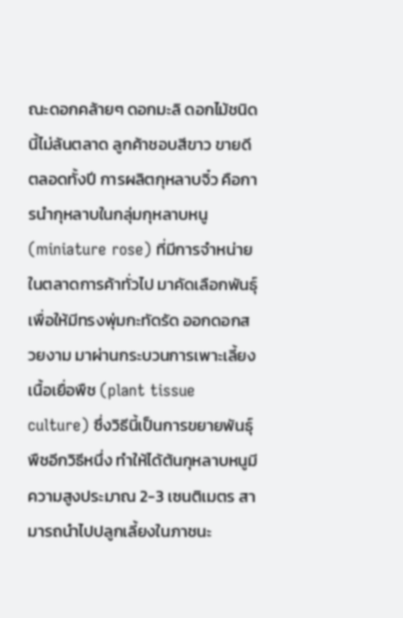ณะดอกคล้ายๆ ดอกมะลิ ดอกไม้ชนิดนี้ไม่ล้นตลาด ลูกค้าชอบสีขาว ขายดีตลอดทั้งปี การผลิตกุหลาบจิ๋ว คือการนำกุหลาบในกลุ่มกุหลาบหนู (miniature rose) ที่มีการจำหน่ายในตลาดการค้าทั่วไป มาคัดเลือกพันธุ์เพื่อให้มีทรงพุ่มกะทัดรัด ออกดอกสวยงาม มาผ่านกระบวนการเพาะเลี้ยงเนื้อเยื่อพืช (plant tissue culture) ซึ่งวิธีนี้เป็นการขยายพันธุ์พืชอีกวิธีหนึ่ง ทำให้ได้ต้นกุหลาบหนูมีความสูงประมาณ 2-3 เซนติเมตร สามารถนำไปปลูกเลี้ยงในภาชนะ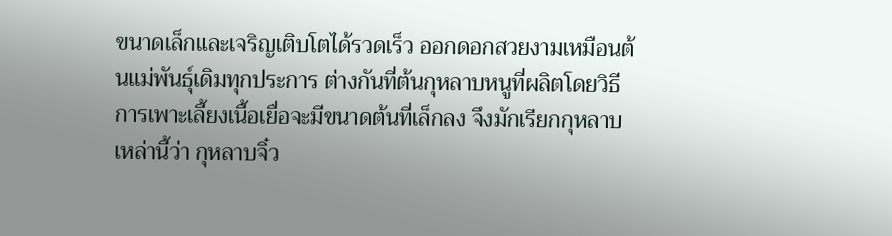ขนาดเล็กและเจริญเติบโตได้รวดเร็ว ออกดอกสวยงามเหมือนต้นแม่พันธุ์เดิมทุกประการ ต่างกันที่ต้นกุหลาบหนูที่ผลิตโดยวิธีการเพาะเลี้ยงเนื้อเยื่อจะมีขนาดต้นที่เล็กลง จึงมักเรียกกุหลาบเหล่านี้ว่า กุหลาบจิ๋ว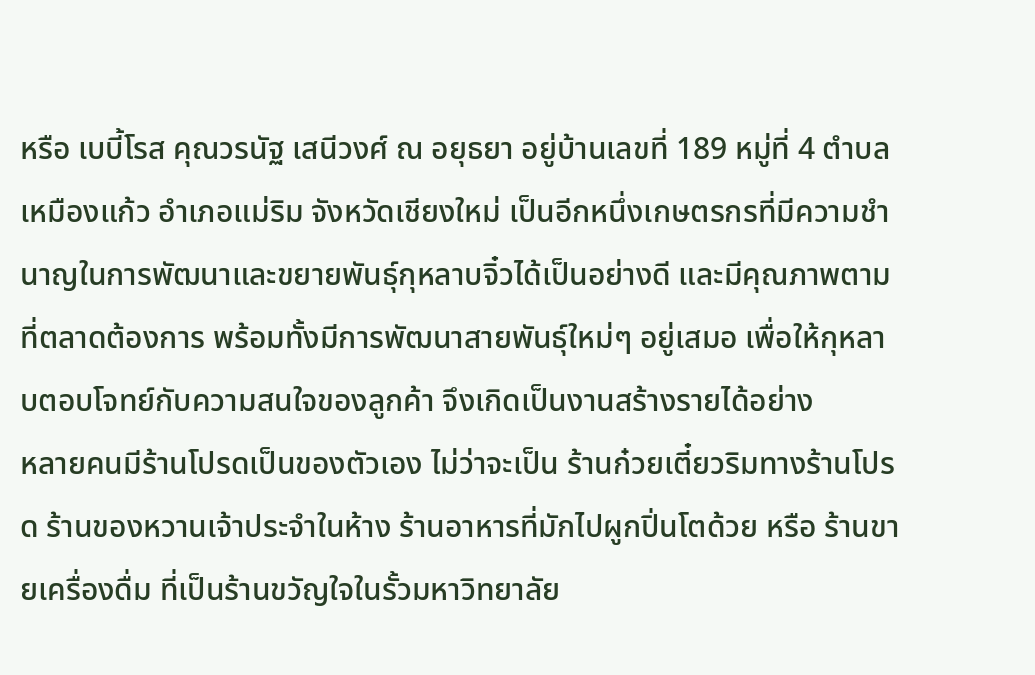หรือ เบบี้โรส คุณวรนัฐ เสนีวงศ์ ณ อยุธยา อยู่บ้านเลขที่ 189 หมู่ที่ 4 ตำบลเหมืองแก้ว อำเภอแม่ริม จังหวัดเชียงใหม่ เป็นอีกหนึ่งเกษตรกรที่มีความชำนาญในการพัฒนาและขยายพันธุ์กุหลาบจิ๋วได้เป็นอย่างดี และมีคุณภาพตามที่ตลาดต้องการ พร้อมทั้งมีการพัฒนาสายพันธุ์ใหม่ๆ อยู่เสมอ เพื่อให้กุหลาบตอบโจทย์กับความสนใจของลูกค้า จึงเกิดเป็นงานสร้างรายได้อย่าง
หลายคนมีร้านโปรดเป็นของตัวเอง ไม่ว่าจะเป็น ร้านก๋วยเตี๋ยวริมทางร้านโปรด ร้านของหวานเจ้าประจำในห้าง ร้านอาหารที่มักไปผูกปิ่นโตด้วย หรือ ร้านขายเครื่องดื่ม ที่เป็นร้านขวัญใจในรั้วมหาวิทยาลัย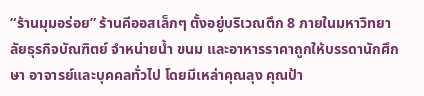“ร้านมุมอร่อย” ร้านคีออสเล็กๆ ตั้งอยู่บริเวณตึก 8 ภายในมหาวิทยาลัยธุรกิจบัณฑิตย์ จำหน่ายน้ำ ขนม และอาหารราคาถูกให้บรรดานักศึกษา อาจารย์และบุคคลทั่วไป โดยมีเหล่าคุณลุง คุณป้า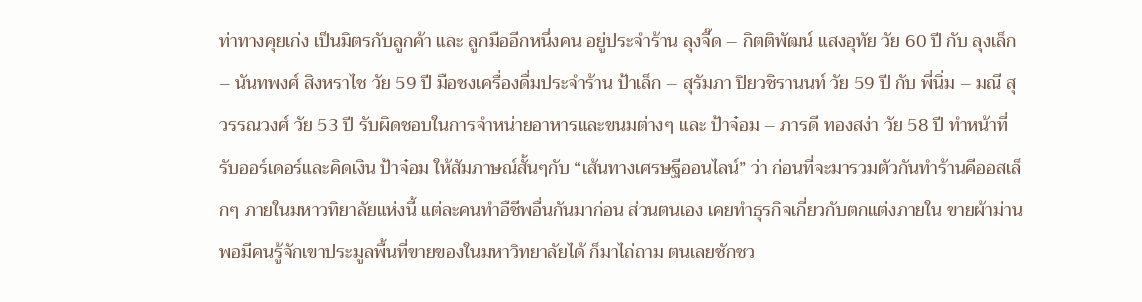ท่าทางคุยเก่ง เป็นมิตรกับลูกค้า และ ลูกมืออีกหนึ่งคน อยู่ประจำร้าน ลุงจี๊ด – กิตติพัฒน์ แสงอุทัย วัย 60 ปี กับ ลุงเล็ก – นันทพงศ์ สิงหราไช วัย 59 ปี มือชงเครื่องดื่มประจำร้าน ป้าเล็ก – สุรัมภา ปิยวชิรานนท์ วัย 59 ปี กับ พี่นิ่ม – มณี สุวรรณวงศ์ วัย 53 ปี รับผิดชอบในการจำหน่ายอาหารและขนมต่างๆ และ ป้าจ๋อม – ภารดี ทองสง่า วัย 58 ปี ทำหน้าที่รับออร์เดอร์และคิดเงิน ป้าจ๋อม ให้สัมภาษณ์สั้นๆกับ “เส้นทางเศรษฐีออนไลน์” ว่า ก่อนที่จะมารวมตัวกันทำร้านคีออสเล็กๆ ภายในมหาวทิยาลัยแห่งนี้ แต่ละคนทำอืชีพอื่นกันมาก่อน ส่วนตนเอง เคยทำธุรกิจเกี่ยวกับตกแต่งภายใน ขายผ้าม่าน พอมีคนรู้จักเขาประมูลพื้นที่ขายของในมหาวิทยาลัยได้ ก็มาไถ่ถาม ตนเลยชักชว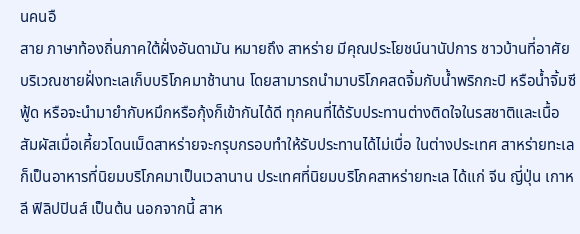นคนอื
สาย ภาษาท้องถิ่นภาคใต้ฝั่งอันดามัน หมายถึง สาหร่าย มีคุณประโยชน์นานัปการ ชาวบ้านที่อาศัยบริเวณชายฝั่งทะเลเก็บบริโภคมาช้านาน โดยสามารถนำมาบริโภคสดจิ้มกับน้ำพริกกะปิ หรือน้ำจิ้มซีฟู้ด หรือจะนำมายำกับหมึกหรือกุ้งก็เข้ากันได้ดี ทุกคนที่ได้รับประทานต่างติดใจในรสชาติและเนื้อสัมผัสเมื่อเคี้ยวโดนเม็ดสาหร่ายจะกรุบกรอบทำให้รับประทานได้ไม่เบื่อ ในต่างประเทศ สาหร่ายทะเล ก็เป็นอาหารที่นิยมบริโภคมาเป็นเวลานาน ประเทศที่นิยมบริโภคสาหร่ายทะเล ได้แก่ จีน ญี่ปุ่น เกาหลี ฟิลิปปินส์ เป็นต้น นอกจากนี้ สาห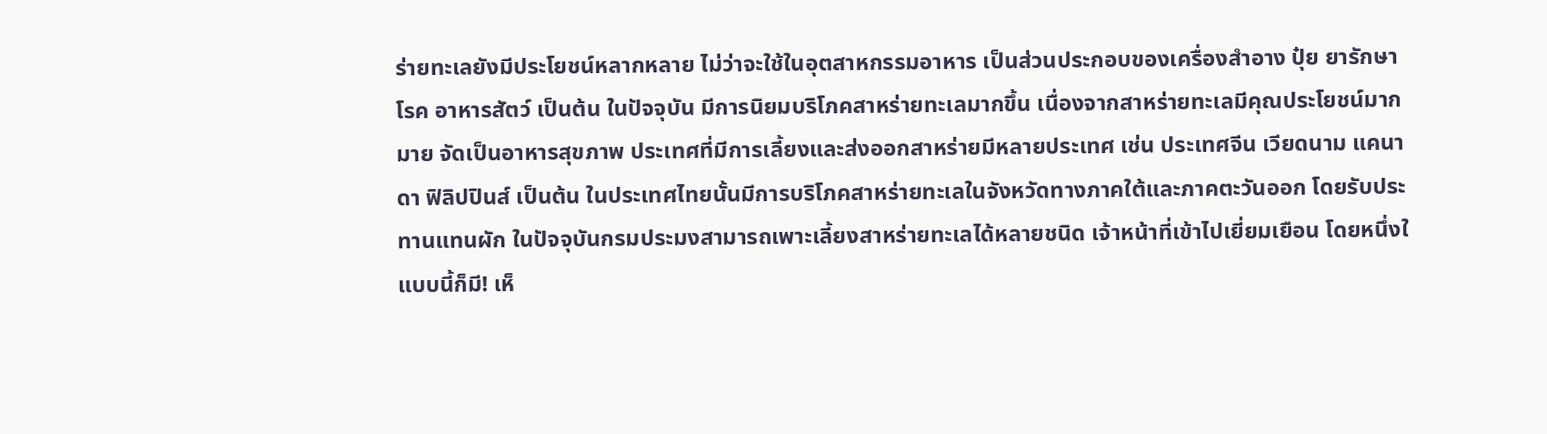ร่ายทะเลยังมีประโยชน์หลากหลาย ไม่ว่าจะใช้ในอุตสาหกรรมอาหาร เป็นส่วนประกอบของเครื่องสำอาง ปุ๋ย ยารักษาโรค อาหารสัตว์ เป็นต้น ในปัจจุบัน มีการนิยมบริโภคสาหร่ายทะเลมากขึ้น เนื่องจากสาหร่ายทะเลมีคุณประโยชน์มากมาย จัดเป็นอาหารสุขภาพ ประเทศที่มีการเลี้ยงและส่งออกสาหร่ายมีหลายประเทศ เช่น ประเทศจีน เวียดนาม แคนาดา ฟิลิปปินส์ เป็นต้น ในประเทศไทยนั้นมีการบริโภคสาหร่ายทะเลในจังหวัดทางภาคใต้และภาคตะวันออก โดยรับประทานแทนผัก ในปัจจุบันกรมประมงสามารถเพาะเลี้ยงสาหร่ายทะเลได้หลายชนิด เจ้าหน้าที่เข้าไปเยี่ยมเยือน โดยหนึ่งใ
แบบนี้ก็มี! เห็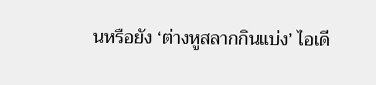นหรือยัง ‘ต่างหูสลากกินแบ่ง’ ไอเดี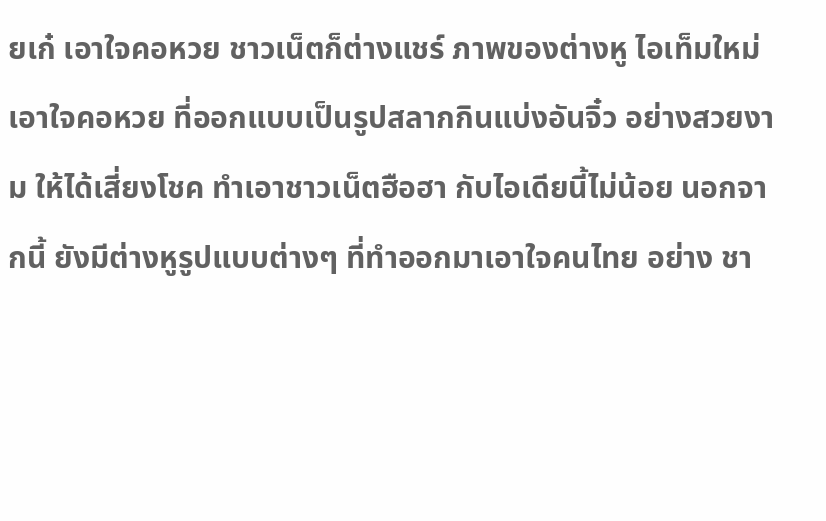ยเก๋ เอาใจคอหวย ชาวเน็ตก็ต่างแชร์ ภาพของต่างหู ไอเท็มใหม่เอาใจคอหวย ที่ออกแบบเป็นรูปสลากกินแบ่งอันจิ๋ว อย่างสวยงาม ให้ได้เสี่ยงโชค ทำเอาชาวเน็ตฮือฮา กับไอเดียนี้ไม่น้อย นอกจากนี้ ยังมีต่างหูรูปแบบต่างๆ ที่ทำออกมาเอาใจคนไทย อย่าง ชา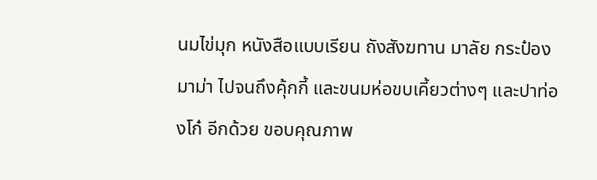นมไข่มุก หนังสือแบบเรียน ถังสังฆทาน มาลัย กระป๋องมาม่า ไปจนถึงคุ้กกี้ และขนมห่อขบเคี้ยวต่างๆ และปาท่องโก๋ อีกด้วย ขอบคุณภาพ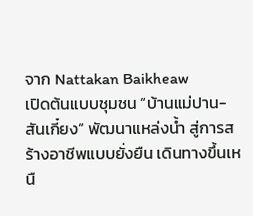จาก Nattakan Baikheaw
เปิดต้นแบบชุมชน “บ้านแม่ปาน-สันเกี๋ยง” พัฒนาแหล่งน้ำ สู่การสร้างอาชีพแบบยั่งยืน เดินทางขึ้นเหนื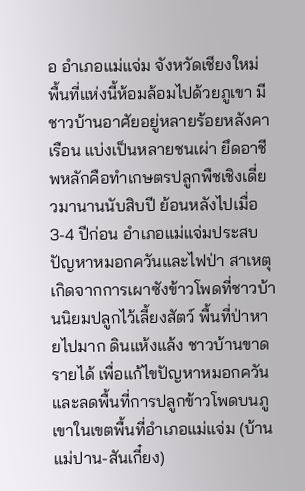อ อำเภอแม่แจ่ม จังหวัดเชียงใหม่ พื้นที่แห่งนี้ห้อมล้อมไปด้วยภูเขา มีชาวบ้านอาศัยอยู่หลายร้อยหลังคาเรือน แบ่งเป็นหลายชนเผ่า ยึดอาชีพหลักคือทำเกษตรปลูกพืชเชิงเดี่ยวมานานนับสิบปี ย้อนหลังไปเมื่อ 3-4 ปีก่อน อำเภอแม่แจ่มประสบปัญหาหมอกควันและไฟป่า สาเหตุเกิดจากการเผาซังข้าวโพดที่ชาวบ้านนิยมปลูกไว้เลี้ยงสัตว์ พื้นที่ป่าหายไปมาก ดินแห้งแล้ง ชาวบ้านขาดรายได้ เพื่อแก้ไขปัญหาหมอกควัน และลดพื้นที่การปลูกข้าวโพดบนภูเขาในเขตพื้นที่อำเภอแม่แจ่ม (บ้านแม่ปาน-สันเกี๋ยง)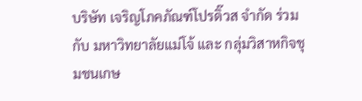บริษัท เจริญโภคภัณฑ์โปรดิ๊วส จำกัด ร่วมกับ มหาวิทยาลัยแม่โจ้ และ กลุ่มวิสาหกิจชุมชนเกษ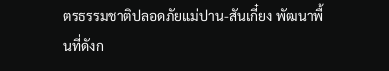ตรธรรมชาติปลอดภัยแม่ปาน-สันเกี๋ยง พัฒนาพื้นที่ดังก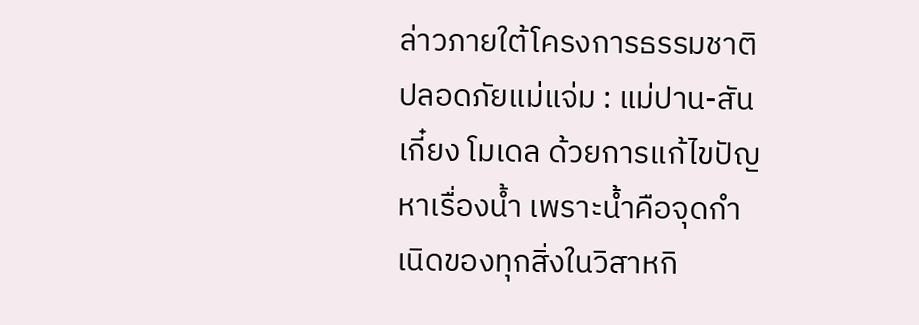ล่าวภายใต้โครงการธรรมชาติปลอดภัยแม่แจ่ม : แม่ปาน-สันเกี๋ยง โมเดล ด้วยการแก้ไขปัญหาเรื่องน้ำ เพราะน้ำคือจุดกำเนิดของทุกสิ่งในวิสาหกิ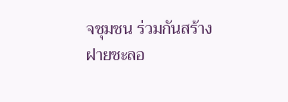จชุมชน ร่วมกันสร้างฝายชะลอ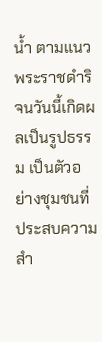น้ำ ตามแนวพระราชดำริ จนวันนี้เกิดผลเป็นรูปธรรม เป็นตัวอย่างชุมชนที่ประสบความสำ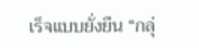เร็จแบบยั่งยืน “กลุ่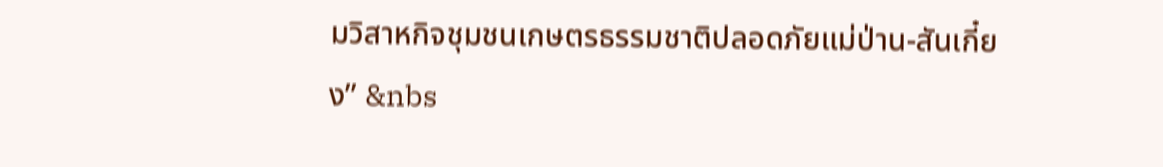มวิสาหกิจชุมชนเกษตรธรรมชาติปลอดภัยแม่ป่าน-สันเกี๋ยง” &nbs